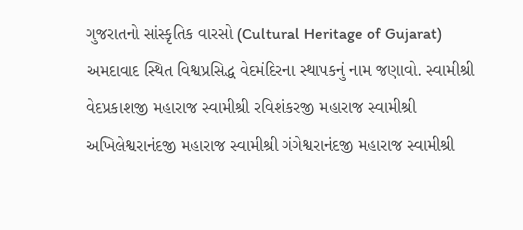ગુજરાતનો સાંસ્કૃતિક વારસો (Cultural Heritage of Gujarat) અમદાવાદ સ્થિત વિશ્વપ્રસિદ્ધ વેદમંદિરના સ્થાપકનું નામ જણાવો. સ્વામીશ્રી વેદપ્રકાશજી મહારાજ સ્વામીશ્રી રવિશંકરજી મહારાજ સ્વામીશ્રી અખિલેશ્વરાનંદજી મહારાજ સ્વામીશ્રી ગંગેશ્વરાનંદજી મહારાજ સ્વામીશ્રી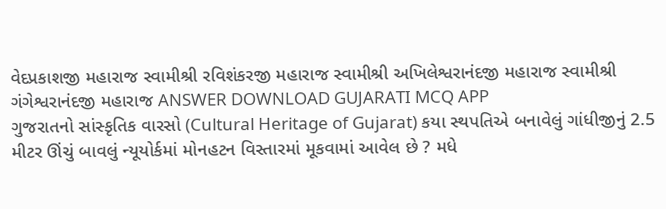વેદપ્રકાશજી મહારાજ સ્વામીશ્રી રવિશંકરજી મહારાજ સ્વામીશ્રી અખિલેશ્વરાનંદજી મહારાજ સ્વામીશ્રી ગંગેશ્વરાનંદજી મહારાજ ANSWER DOWNLOAD GUJARATI MCQ APP
ગુજરાતનો સાંસ્કૃતિક વારસો (Cultural Heritage of Gujarat) કયા સ્થપતિએ બનાવેલું ગાંધીજીનું 2.5 મીટર ઊંચું બાવલું ન્યૂયોર્કમાં મોનહટન વિસ્તારમાં મૂકવામાં આવેલ છે ? મધે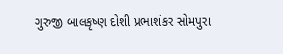ગુરુજી બાલકૃષ્ણ દોશી પ્રભાશંકર સોમપુરા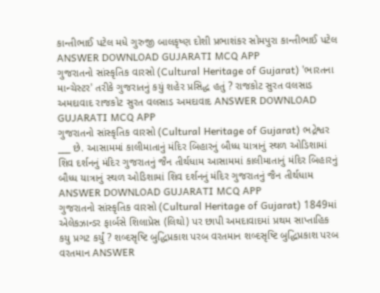કાન્તીભાઈ પટેલ મધે ગુરુજી બાલકૃષ્ણ દોશી પ્રભાશંકર સોમપુરા કાન્તીભાઈ પટેલ ANSWER DOWNLOAD GUJARATI MCQ APP
ગુજરાતનો સાંસ્કૃતિક વારસો (Cultural Heritage of Gujarat) 'ભારતના માન્ચેસ્ટર' તરીકે ગુજરાતનું કયું શહેર પ્રસિદ્ધ હતું ? રાજકોટ સુરત વલસાડ અમદાવાદ રાજકોટ સુરત વલસાડ અમદાવાદ ANSWER DOWNLOAD GUJARATI MCQ APP
ગુજરાતનો સાંસ્કૃતિક વારસો (Cultural Heritage of Gujarat) ભદ્રેશ્વર ___ છે. આસામમાં કાલીમાતાનું મંદિર બિહારનું બૌધ્ધ યાત્રાનું સ્થળ ઓડિશામાં શિવ દર્શનનું મંદિર ગુજરાતનું જૈન તીર્થધામ આસામમાં કાલીમાતાનું મંદિર બિહારનું બૌધ્ધ યાત્રાનું સ્થળ ઓડિશામાં શિવ દર્શનનું મંદિર ગુજરાતનું જૈન તીર્થધામ ANSWER DOWNLOAD GUJARATI MCQ APP
ગુજરાતનો સાંસ્કૃતિક વારસો (Cultural Heritage of Gujarat) 1849માં એલેકઝાન્ડર ફાર્બસે શિલાપ્રેસ (લિથો) પર છાપી અમદાવાદમાં પ્રથમ સાપ્તાહિક કયુ પ્રગટ કર્યું ? શબ્દસૃષ્ટિ બુદ્ધિપ્રકાશ પરબ વરતમાન શબ્દસૃષ્ટિ બુદ્ધિપ્રકાશ પરબ વરતમાન ANSWER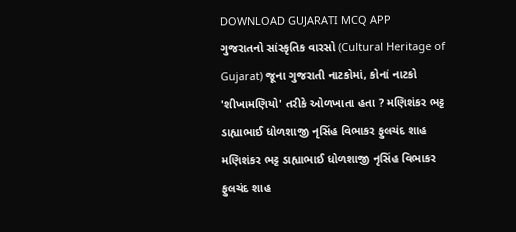DOWNLOAD GUJARATI MCQ APP
ગુજરાતનો સાંસ્કૃતિક વારસો (Cultural Heritage of Gujarat) જૂના ગુજરાતી નાટકોમાં, કોનાં નાટકો 'શીખામણિયો' તરીકે ઓળખાતા હતા ? મણિશંકર ભટ્ટ ડાહ્યાભાઈ ધોળશાજી નૃસિંહ વિભાકર ફુલચંદ શાહ મણિશંકર ભટ્ટ ડાહ્યાભાઈ ધોળશાજી નૃસિંહ વિભાકર ફુલચંદ શાહ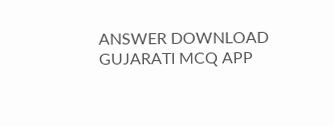ANSWER DOWNLOAD GUJARATI MCQ APP